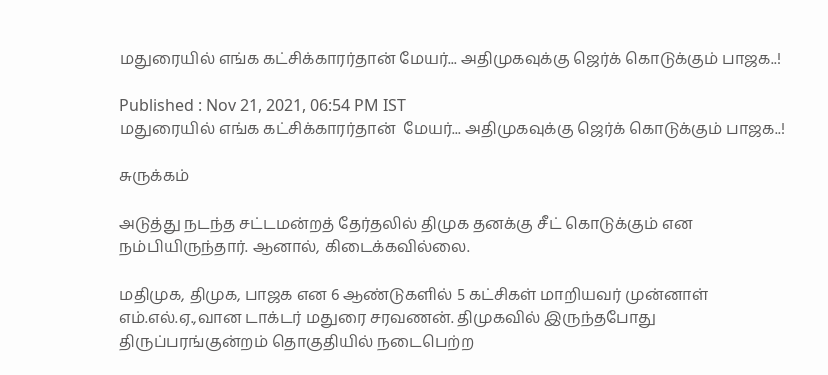மதுரையில் எங்க கட்சிக்காரர்தான் மேயர்... அதிமுகவுக்கு ஜெர்க் கொடுக்கும் பாஜக..!

Published : Nov 21, 2021, 06:54 PM IST
மதுரையில் எங்க கட்சிக்காரர்தான்  மேயர்... அதிமுகவுக்கு ஜெர்க் கொடுக்கும் பாஜக..!

சுருக்கம்

அடுத்து நடந்த சட்டமன்றத் தேர்தலில் திமுக தனக்கு சீட் கொடுக்கும் என நம்பியிருந்தார். ஆனால், கிடைக்கவில்லை.

மதிமுக, திமுக, பாஜக என 6 ஆண்டுகளில் 5 கட்சிகள் மாறியவர் முன்னாள் எம்.எல்.ஏ.,வான டாக்டர் மதுரை சரவணன். திமுகவில் இருந்தபோது திருப்பரங்குன்றம் தொகுதியில் நடைபெற்ற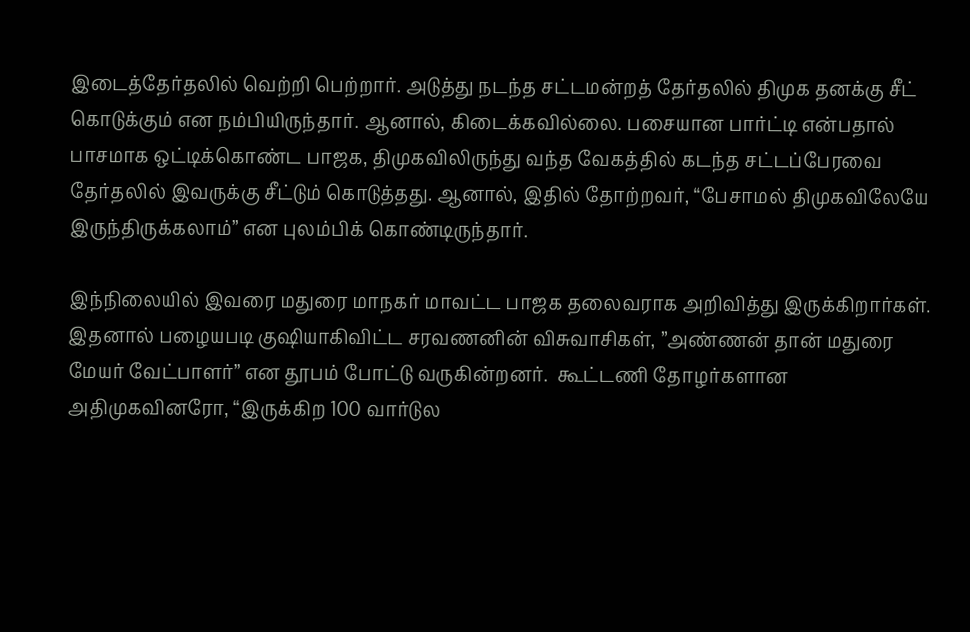இடைத்தேர்தலில் வெற்றி பெற்றார். அடுத்து நடந்த சட்டமன்றத் தேர்தலில் திமுக தனக்கு சீட் கொடுக்கும் என நம்பியிருந்தார். ஆனால், கிடைக்கவில்லை. பசையான பார்ட்டி என்பதால் பாசமாக ஒட்டிக்கொண்ட பாஜக, திமுகவிலிருந்து வந்த வேகத்தில் கடந்த சட்டப்பேரவை தேர்தலில் இவருக்கு சீட்டும் கொடுத்தது. ஆனால், இதில் தோற்றவர், “பேசாமல் திமுகவிலேயே இருந்திருக்கலாம்” என புலம்பிக் கொண்டிருந்தார்.

இந்நிலையில் இவரை மதுரை மாநகர் மாவட்ட பாஜக தலைவராக அறிவித்து இருக்கிறார்கள். இதனால் பழையபடி குஷியாகிவிட்ட சரவணனின் விசுவாசிகள், ”அண்ணன் தான் மதுரை மேயர் வேட்பாளர்” என தூபம் போட்டு வருகின்றனர்.  கூட்டணி தோழர்களான அதிமுகவினரோ, “இருக்கிற 100 வார்டுல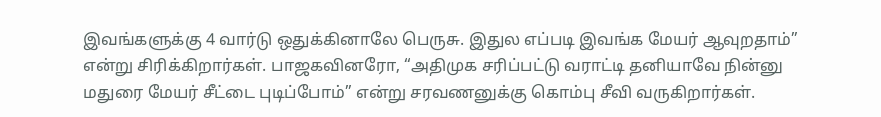இவங்களுக்கு 4 வார்டு ஒதுக்கினாலே பெருசு. இதுல எப்படி இவங்க மேயர் ஆவுறதாம்” என்று சிரிக்கிறார்கள். பாஜகவினரோ, “அதிமுக சரிப்பட்டு வராட்டி தனியாவே நின்னு மதுரை மேயர் சீட்டை புடிப்போம்” என்று சரவணனுக்கு கொம்பு சீவி வருகிறார்கள்.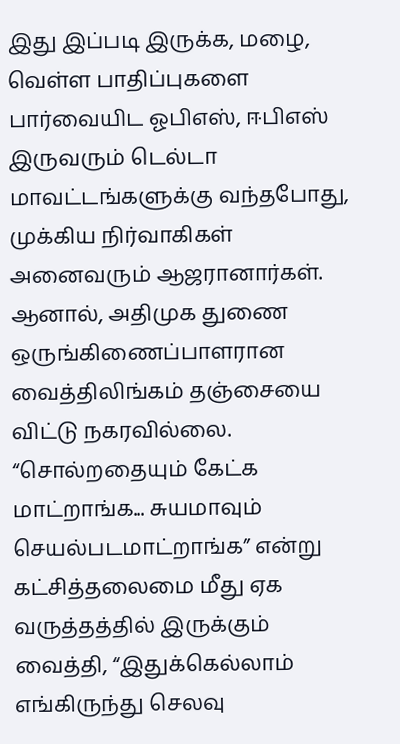இது இப்படி இருக்க, மழை, வெள்ள பாதிப்புகளை பார்வையிட ஓபிஎஸ், ஈபிஎஸ் இருவரும் டெல்டா மாவட்டங்களுக்கு வந்தபோது, முக்கிய நிர்வாகிகள் அனைவரும் ஆஜரானார்கள். ஆனால், அதிமுக துணை ஒருங்கிணைப்பாளரான வைத்திலிங்கம் தஞ்சையை விட்டு நகரவில்லை. “சொல்றதையும் கேட்க மாட்றாங்க... சுயமாவும் செயல்படமாட்றாங்க” என்று கட்சித்தலைமை மீது ஏக வருத்தத்தில் இருக்கும் வைத்தி, “இதுக்கெல்லாம் எங்கிருந்து செலவு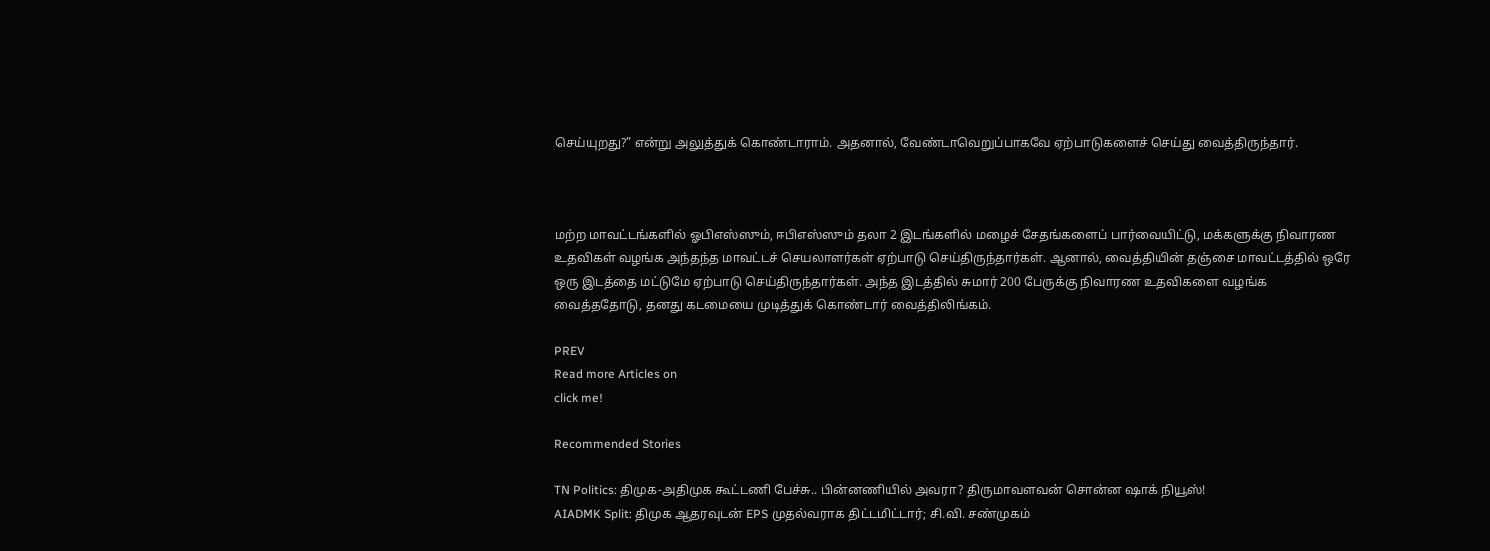செய்யுறது?” என்று அலுத்துக் கொண்டாராம். அதனால், வேண்டாவெறுப்பாகவே ஏற்பாடுகளைச் செய்து வைத்திருந்தார்.



மற்ற மாவட்டங்களில் ஓபிஎஸ்ஸும், ஈபிஎஸ்ஸும் தலா 2 இடங்களில் மழைச் சேதங்களைப் பார்வையிட்டு, மக்களுக்கு நிவாரண உதவிகள் வழங்க அந்தந்த மாவட்டச் செயலாளர்கள் ஏற்பாடு செய்திருந்தார்கள். ஆனால், வைத்தியின் தஞ்சை மாவட்டத்தில் ஒரே ஒரு இடத்தை மட்டுமே ஏற்பாடு செய்திருந்தார்கள். அந்த இடத்தில் சுமார் 200 பேருக்கு நிவாரண உதவிகளை வழங்க வைத்ததோடு, தனது கடமையை முடித்துக் கொண்டார் வைத்திலிங்கம்.

PREV
Read more Articles on
click me!

Recommended Stories

TN Politics: திமுக-அதிமுக கூட்டணி பேச்சு.. பின்னணியில் அவரா? திருமாவளவன் சொன்ன ஷாக் நியூஸ்!
AIADMK Split: திமுக ஆதரவுடன் EPS முதல்வராக திட்டமிட்டார்; சி.வி. சண்முகம்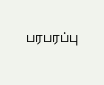பரபரப்பு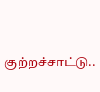குற்றச்சாட்டு..